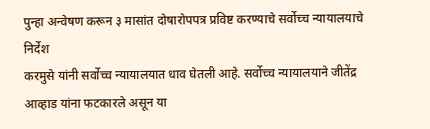पुन्हा अन्वेषण करून ३ मासांत दोषारोपपत्र प्रविष्ट करण्याचे सर्वोच्च न्यायालयाचे निर्देश
करमुसे यांनी सर्वोच्च न्यायालयात धाव घेतली आहे. सर्वोच्च न्यायालयाने जीतेंद्र आव्हाड यांना फटकारले असून या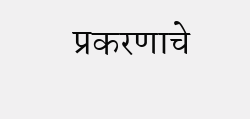प्रकरणाचे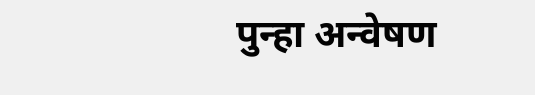पुन्हा अन्वेषण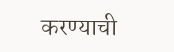करण्याची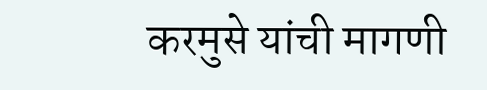करमुसे यांची मागणी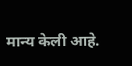मान्य केली आहे.